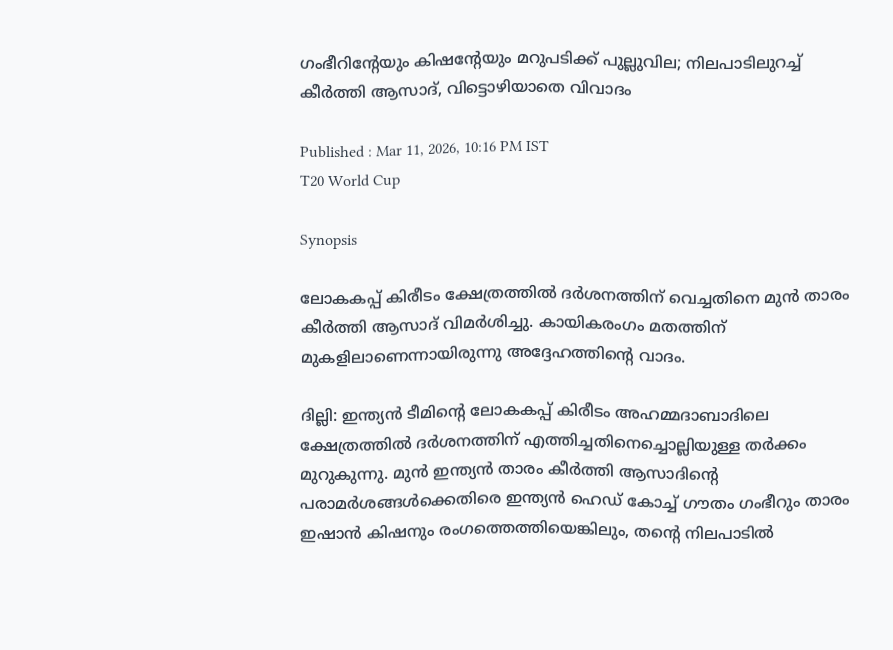ഗംഭീറിന്റേയും കിഷന്റേയും മറുപടിക്ക് പുല്ലുവില; നിലപാടിലുറച്ച് കീര്‍ത്തി ആസാദ്, വിട്ടൊഴിയാതെ വിവാദം

Published : Mar 11, 2026, 10:16 PM IST
T20 World Cup

Synopsis

ലോകകപ്പ് കിരീടം ക്ഷേത്രത്തില്‍ ദര്‍ശനത്തിന് വെച്ചതിനെ മുന്‍ താരം കീര്‍ത്തി ആസാദ് വിമര്‍ശിച്ചു. കായികരംഗം മതത്തിന് മുകളിലാണെന്നായിരുന്നു അദ്ദേഹത്തിന്റെ വാദം.

ദില്ലി: ഇന്ത്യന്‍ ടീമിന്റെ ലോകകപ്പ് കിരീടം അഹമ്മദാബാദിലെ ക്ഷേത്രത്തില്‍ ദര്‍ശനത്തിന് എത്തിച്ചതിനെച്ചൊല്ലിയുള്ള തര്‍ക്കം മുറുകുന്നു. മുന്‍ ഇന്ത്യന്‍ താരം കീര്‍ത്തി ആസാദിന്റെ പരാമര്‍ശങ്ങള്‍ക്കെതിരെ ഇന്ത്യന്‍ ഹെഡ് കോച്ച് ഗൗതം ഗംഭീറും താരം ഇഷാന്‍ കിഷനും രംഗത്തെത്തിയെങ്കിലും, തന്റെ നിലപാടില്‍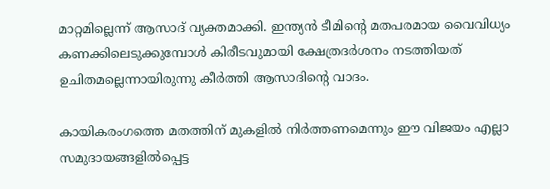മാറ്റമില്ലെന്ന് ആസാദ് വ്യക്തമാക്കി. ഇന്ത്യന്‍ ടീമിന്റെ മതപരമായ വൈവിധ്യം കണക്കിലെടുക്കുമ്പോള്‍ കിരീടവുമായി ക്ഷേത്രദര്‍ശനം നടത്തിയത് ഉചിതമല്ലെന്നായിരുന്നു കീര്‍ത്തി ആസാദിന്റെ വാദം.

കായികരംഗത്തെ മതത്തിന് മുകളില്‍ നിര്‍ത്തണമെന്നും ഈ വിജയം എല്ലാ സമുദായങ്ങളില്‍പ്പെട്ട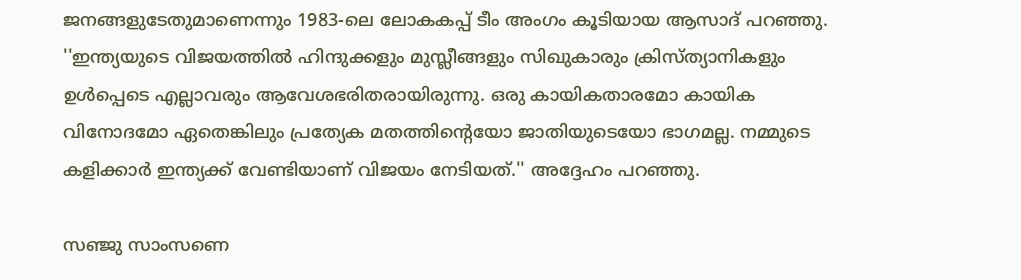ജനങ്ങളുടേതുമാണെന്നും 1983-ലെ ലോകകപ്പ് ടീം അംഗം കൂടിയായ ആസാദ് പറഞ്ഞു. ''ഇന്ത്യയുടെ വിജയത്തില്‍ ഹിന്ദുക്കളും മുസ്ലീങ്ങളും സിഖുകാരും ക്രിസ്ത്യാനികളും ഉള്‍പ്പെടെ എല്ലാവരും ആവേശഭരിതരായിരുന്നു. ഒരു കായികതാരമോ കായിക വിനോദമോ ഏതെങ്കിലും പ്രത്യേക മതത്തിന്റെയോ ജാതിയുടെയോ ഭാഗമല്ല. നമ്മുടെ കളിക്കാര്‍ ഇന്ത്യക്ക് വേണ്ടിയാണ് വിജയം നേടിയത്.'' അദ്ദേഹം പറഞ്ഞു.

സഞ്ജു സാംസണെ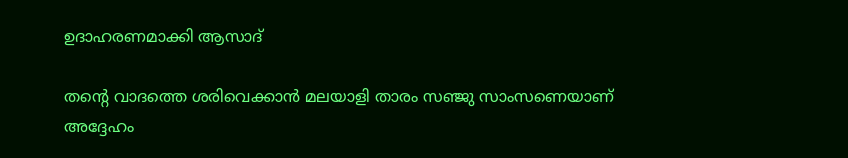ഉദാഹരണമാക്കി ആസാദ്

തന്റെ വാദത്തെ ശരിവെക്കാന്‍ മലയാളി താരം സഞ്ജു സാംസണെയാണ് അദ്ദേഹം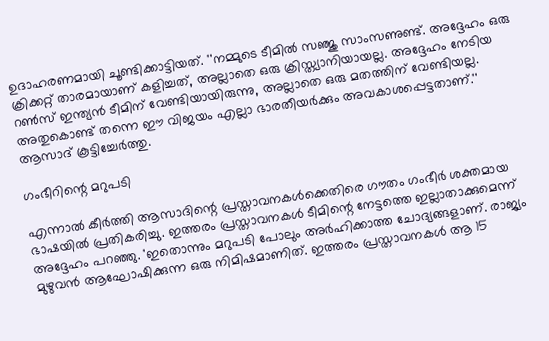ഉദാഹരണമായി ചൂണ്ടിക്കാട്ടിയത്. ''നമ്മുടെ ടീമില്‍ സഞ്ജു സാംസണുണ്ട്. അദ്ദേഹം ഒരു ക്രിക്കറ്റ് താരമായാണ് കളിച്ചത്, അല്ലാതെ ഒരു ക്രിസ്ത്യാനിയായല്ല. അദ്ദേഹം നേടിയ റണ്‍സ് ഇന്ത്യന്‍ ടീമിന് വേണ്ടിയായിരുന്നു, അല്ലാതെ ഒരു മതത്തിന് വേണ്ടിയല്ല. അതുകൊണ്ട് തന്നെ ഈ വിജയം എല്ലാ ഭാരതീയര്‍ക്കും അവകാശപ്പെട്ടതാണ്.'' ആസാദ് കൂട്ടിച്ചേര്‍ത്തു.

ഗംഭീറിന്റെ മറുപടി

എന്നാല്‍ കീര്‍ത്തി ആസാദിന്റെ പ്രസ്താവനകള്‍ക്കെതിരെ ഗൗതം ഗംഭീര്‍ ശക്തമായ ഭാഷയില്‍ പ്രതികരിച്ചു. ഇത്തരം പ്രസ്താവനകള്‍ ടീമിന്റെ നേട്ടത്തെ ഇല്ലാതാക്കുമെന്ന് അദ്ദേഹം പറഞ്ഞു. 'ഇതൊന്നും മറുപടി പോലും അര്‍ഹിക്കാത്ത ചോദ്യങ്ങളാണ്. രാജ്യം മുഴുവന്‍ ആഘോഷിക്കുന്ന ഒരു നിമിഷമാണിത്. ഇത്തരം പ്രസ്താവനകള്‍ ആ 15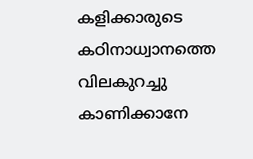കളിക്കാരുടെ കഠിനാധ്വാനത്തെ വിലകുറച്ചു കാണിക്കാനേ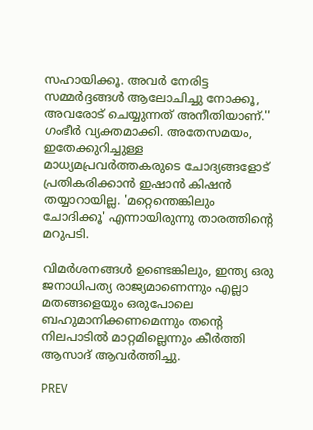സഹായിക്കൂ. അവര്‍ നേരിട്ട സമ്മര്‍ദ്ദങ്ങള്‍ ആലോചിച്ചു നോക്കൂ, അവരോട് ചെയ്യുന്നത് അനീതിയാണ്.'' ഗംഭീര്‍ വ്യക്തമാക്കി. അതേസമയം, ഇതേക്കുറിച്ചുള്ള മാധ്യമപ്രവര്‍ത്തകരുടെ ചോദ്യങ്ങളോട് പ്രതികരിക്കാന്‍ ഇഷാന്‍ കിഷന്‍ തയ്യാറായില്ല. 'മറ്റെന്തെങ്കിലും ചോദിക്കൂ' എന്നായിരുന്നു താരത്തിന്റെ മറുപടി.

വിമര്‍ശനങ്ങള്‍ ഉണ്ടെങ്കിലും, ഇന്ത്യ ഒരു ജനാധിപത്യ രാജ്യമാണെന്നും എല്ലാ മതങ്ങളെയും ഒരുപോലെ ബഹുമാനിക്കണമെന്നും തന്റെ നിലപാടില്‍ മാറ്റമില്ലെന്നും കീര്‍ത്തി ആസാദ് ആവര്‍ത്തിച്ചു.

PREV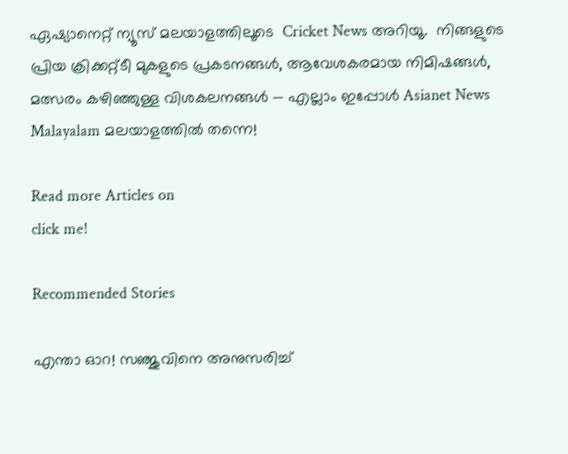ഏഷ്യാനെറ്റ് ന്യൂസ് മലയാളത്തിലൂടെ  Cricket News അറിയൂ.  നിങ്ങളുടെ പ്രിയ ക്രിക്കറ്റ്ടീ മുകളുടെ പ്രകടനങ്ങൾ, ആവേശകരമായ നിമിഷങ്ങൾ, മത്സരം കഴിഞ്ഞുള്ള വിശകലനങ്ങൾ — എല്ലാം ഇപ്പോൾ Asianet News Malayalam മലയാളത്തിൽ തന്നെ!

Read more Articles on
click me!

Recommended Stories

എന്താ ഓറ! സഞ്ജുവിനെ അനുസരിച്ച്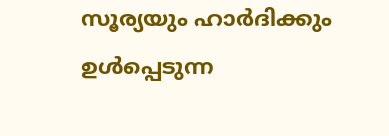സൂര്യയും ഹാര്‍ദിക്കും ഉള്‍പ്പെടുന്ന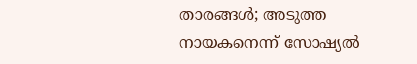താരങ്ങള്‍; അടുത്ത നായകനെന്ന് സോഷ്യല്‍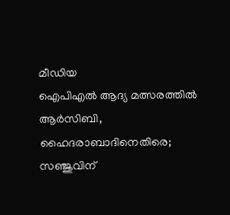മീഡിയ
ഐപിഎല്‍ ആദ്യ മത്സരത്തില്‍ ആര്‍സിബി, ഹൈദരാബാദിനെതിരെ; സഞ്ജുവിന്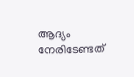ആദ്യം നേരിടേണ്ടത്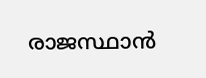രാജസ്ഥാന്‍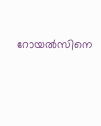റോയല്‍സിനെ